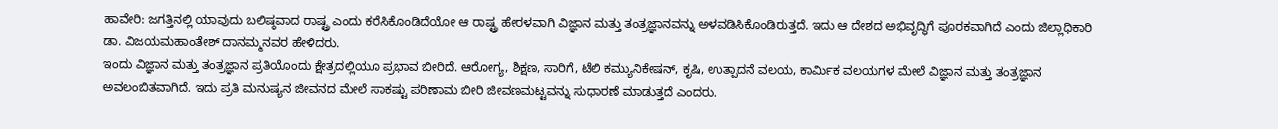ಹಾವೇರಿ: ಜಗತ್ತಿನಲ್ಲಿ ಯಾವುದು ಬಲಿಷ್ಠವಾದ ರಾಷ್ಟ್ರ ಎಂದು ಕರೆಸಿಕೊಂಡಿದೆಯೋ ಆ ರಾಷ್ಟ್ರ ಹೇರಳವಾಗಿ ವಿಜ್ಞಾನ ಮತ್ತು ತಂತ್ರಜ್ಞಾನವನ್ನು ಅಳವಡಿಸಿಕೊಂಡಿರುತ್ತದೆ. ಇದು ಆ ದೇಶದ ಅಭಿವೃದ್ಧಿಗೆ ಪೂರಕವಾಗಿದೆ ಎಂದು ಜಿಲ್ಲಾಧಿಕಾರಿ ಡಾ. ವಿಜಯಮಹಾಂತೇಶ್ ದಾನಮ್ಮನವರ ಹೇಳಿದರು.
ಇಂದು ವಿಜ್ಞಾನ ಮತ್ತು ತಂತ್ರಜ್ಞಾನ ಪ್ರತಿಯೊಂದು ಕ್ಷೇತ್ರದಲ್ಲಿಯೂ ಪ್ರಭಾವ ಬೀರಿದೆ. ಆರೋಗ್ಯ, ಶಿಕ್ಷಣ, ಸಾರಿಗೆ, ಟೆಲಿ ಕಮ್ಯುನಿಕೇಷನ್, ಕೃಷಿ, ಉತ್ಪಾದನೆ ವಲಯ, ಕಾರ್ಮಿಕ ವಲಯಗಳ ಮೇಲೆ ವಿಜ್ಞಾನ ಮತ್ತು ತಂತ್ರಜ್ಞಾನ ಅವಲಂಬಿತವಾಗಿದೆ. ಇದು ಪ್ರತಿ ಮನುಷ್ಯನ ಜೀವನದ ಮೇಲೆ ಸಾಕಷ್ಟು ಪರಿಣಾಮ ಬೀರಿ ಜೀವಣಮಟ್ಟವನ್ನು ಸುಧಾರಣೆ ಮಾಡುತ್ತದೆ ಎಂದರು.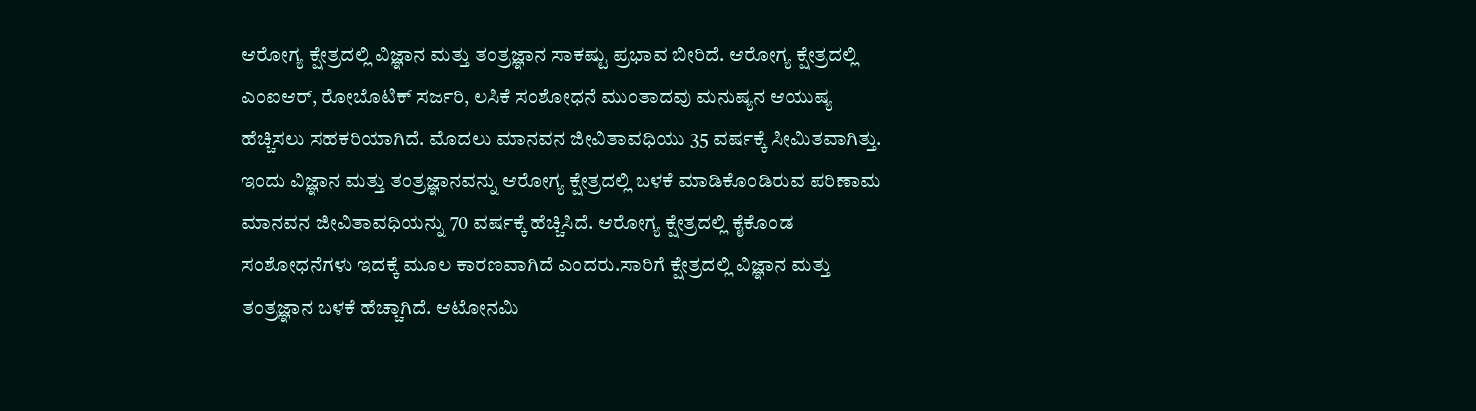ಆರೋಗ್ಯ ಕ್ಷೇತ್ರದಲ್ಲಿ ವಿಜ್ಞಾನ ಮತ್ತು ತಂತ್ರಜ್ಞಾನ ಸಾಕಷ್ಟು ಪ್ರಭಾವ ಬೀರಿದೆ. ಆರೋಗ್ಯ ಕ್ಷೇತ್ರದಲ್ಲಿ ಎಂಐಆರ್, ರೋಬೊಟಿಕ್ ಸರ್ಜರಿ, ಲಸಿಕೆ ಸಂಶೋಧನೆ ಮುಂತಾದವು ಮನುಷ್ಯನ ಆಯುಷ್ಯ ಹೆಚ್ಚಿಸಲು ಸಹಕರಿಯಾಗಿದೆ. ಮೊದಲು ಮಾನವನ ಜೀವಿತಾವಧಿಯು 35 ವರ್ಷಕ್ಕೆ ಸೀಮಿತವಾಗಿತ್ತು. ಇಂದು ವಿಜ್ಞಾನ ಮತ್ತು ತಂತ್ರಜ್ಞಾನವನ್ನು ಆರೋಗ್ಯ ಕ್ಷೇತ್ರದಲ್ಲಿ ಬಳಕೆ ಮಾಡಿಕೊಂಡಿರುವ ಪರಿಣಾಮ ಮಾನವನ ಜೀವಿತಾವಧಿಯನ್ನು 70 ವರ್ಷಕ್ಕೆ ಹೆಚ್ಚಿಸಿದೆ. ಆರೋಗ್ಯ ಕ್ಷೇತ್ರದಲ್ಲಿ ಕೈಕೊಂಡ ಸಂಶೋಧನೆಗಳು ಇದಕ್ಕೆ ಮೂಲ ಕಾರಣವಾಗಿದೆ ಎಂದರು.ಸಾರಿಗೆ ಕ್ಷೇತ್ರದಲ್ಲಿ ವಿಜ್ಞಾನ ಮತ್ತು ತಂತ್ರಜ್ಞಾನ ಬಳಕೆ ಹೆಚ್ಚಾಗಿದೆ. ಆಟೋನಮಿ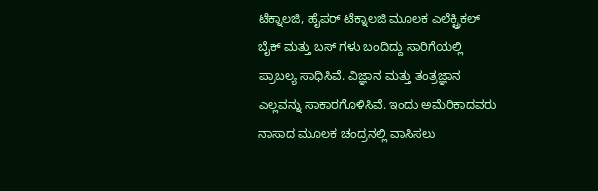ಟೆಕ್ನಾಲಜಿ, ಹೈಪರ್ ಟೆಕ್ನಾಲಜಿ ಮೂಲಕ ಎಲೆಕ್ಟ್ರಿಕಲ್ ಬೈಕ್ ಮತ್ತು ಬಸ್ ಗಳು ಬಂದಿದ್ದು ಸಾರಿಗೆಯಲ್ಲಿ ಪ್ರಾಬಲ್ಯ ಸಾಧಿಸಿವೆ. ವಿಜ್ಞಾನ ಮತ್ತು ತಂತ್ರಜ್ಞಾನ ಎಲ್ಲವನ್ನು ಸಾಕಾರಗೊಳಿಸಿವೆ. ಇಂದು ಅಮೆರಿಕಾದವರು ನಾಸಾದ ಮೂಲಕ ಚಂದ್ರನಲ್ಲಿ ವಾಸಿಸಲು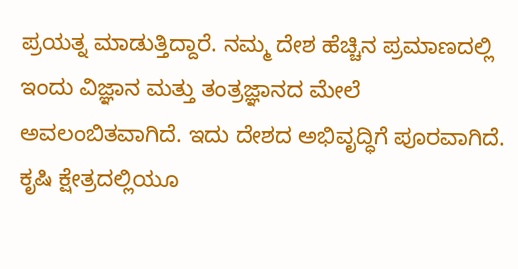ಪ್ರಯತ್ನ ಮಾಡುತ್ತಿದ್ದಾರೆ. ನಮ್ಮ ದೇಶ ಹೆಚ್ಚಿನ ಪ್ರಮಾಣದಲ್ಲಿ ಇಂದು ವಿಜ್ಞಾನ ಮತ್ತು ತಂತ್ರಜ್ಞಾನದ ಮೇಲೆ ಅವಲಂಬಿತವಾಗಿದೆ. ಇದು ದೇಶದ ಅಭಿವೃದ್ಧಿಗೆ ಪೂರವಾಗಿದೆ. ಕೃಷಿ ಕ್ಷೇತ್ರದಲ್ಲಿಯೂ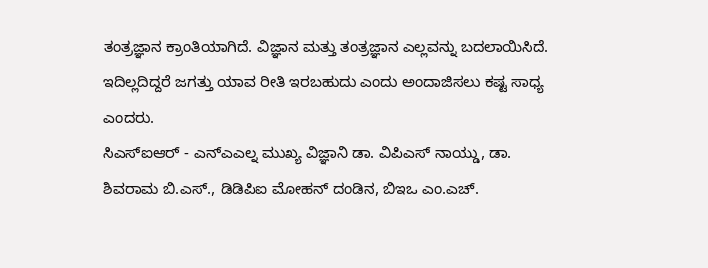ತಂತ್ರಜ್ಞಾನ ಕ್ರಾಂತಿಯಾಗಿದೆ. ವಿಜ್ಞಾನ ಮತ್ತು ತಂತ್ರಜ್ಞಾನ ಎಲ್ಲವನ್ನು ಬದಲಾಯಿಸಿದೆ. ಇದಿಲ್ಲದಿದ್ದರೆ ಜಗತ್ತು ಯಾವ ರೀತಿ ಇರಬಹುದು ಎಂದು ಅಂದಾಜಿಸಲು ಕಷ್ಟ ಸಾಧ್ಯ ಎಂದರು.
ಸಿಎಸ್ಐಆರ್ - ಎನ್ಎಎಲ್ನ ಮುಖ್ಯ ವಿಜ್ಞಾನಿ ಡಾ. ವಿಪಿಎಸ್ ನಾಯ್ಡು, ಡಾ. ಶಿವರಾಮ ಬಿ.ಎಸ್., ಡಿಡಿಪಿಐ ಮೋಹನ್ ದಂಡಿನ, ಬಿಇಒ ಎಂ.ಎಚ್.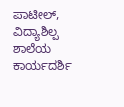ಪಾಟೀಲ್, ವಿದ್ಯಾಶಿಲ್ಪ ಶಾಲೆಯ ಕಾರ್ಯದರ್ಶಿ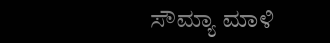ಸೌಮ್ಯಾ ಮಾಳಿ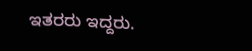ಇತರರು ಇದ್ದರು.